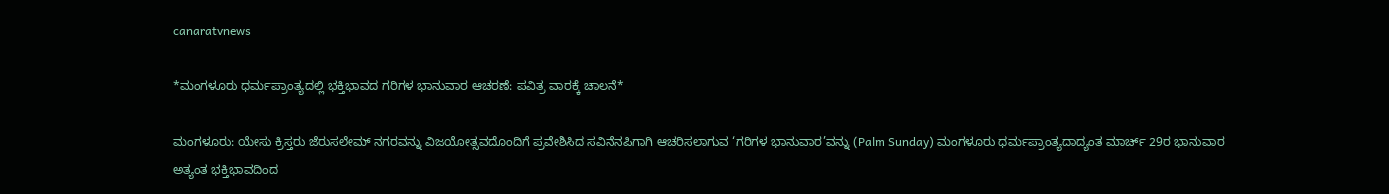canaratvnews

*ಮಂಗಳೂರು ಧರ್ಮಪ್ರಾಂತ್ಯದಲ್ಲಿ ಭಕ್ತಿಭಾವದ ಗರಿಗಳ ಭಾನುವಾರ ಆಚರಣೆ: ಪವಿತ್ರ ವಾರಕ್ಕೆ ಚಾಲನೆ*

ಮಂಗಳೂರು: ಯೇಸು ಕ್ರಿಸ್ತರು ಜೆರುಸಲೇಮ್ ನಗರವನ್ನು ವಿಜಯೋತ್ಸವದೊಂದಿಗೆ ಪ್ರವೇಶಿಸಿದ ಸವಿನೆನಪಿಗಾಗಿ ಆಚರಿಸಲಾಗುವ ‘ಗರಿಗಳ ಭಾನುವಾರ’ವನ್ನು (Palm Sunday) ಮಂಗಳೂರು ಧರ್ಮಪ್ರಾಂತ್ಯದಾದ್ಯಂತ ಮಾರ್ಚ್ 29ರ ಭಾನುವಾರ ಅತ್ಯಂತ ಭಕ್ತಿಭಾವದಿಂದ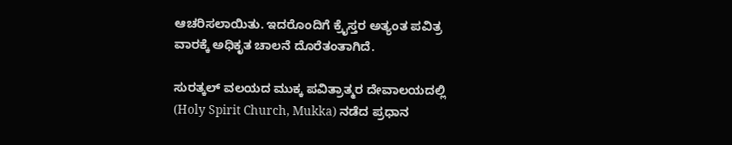ಆಚರಿಸಲಾಯಿತು. ಇದರೊಂದಿಗೆ ಕ್ರೈಸ್ತರ ಅತ್ಯಂತ ಪವಿತ್ರ ವಾರಕ್ಕೆ ಅಧಿಕೃತ ಚಾಲನೆ ದೊರೆತಂತಾಗಿದೆ.

ಸುರತ್ಕಲ್ ವಲಯದ ಮುಕ್ಕ ಪವಿತ್ರಾತ್ಮರ ದೇವಾಲಯದಲ್ಲಿ (Holy Spirit Church, Mukka) ನಡೆದ ಪ್ರಧಾನ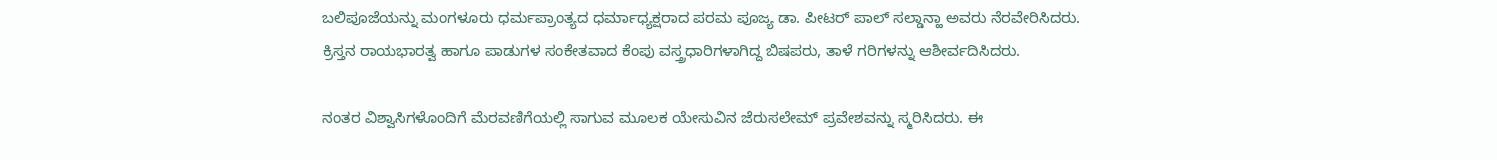ಬಲಿಪೂಜೆಯನ್ನು ಮಂಗಳೂರು ಧರ್ಮಪ್ರಾಂತ್ಯದ ಧರ್ಮಾಧ್ಯಕ್ಷರಾದ ಪರಮ ಪೂಜ್ಯ ಡಾ. ಪೀಟರ್ ಪಾಲ್ ಸಲ್ಡಾನ್ಹಾ ಅವರು ನೆರವೇರಿಸಿದರು. ಕ್ರಿಸ್ತನ ರಾಯಭಾರತ್ವ ಹಾಗೂ ಪಾಡುಗಳ ಸಂಕೇತವಾದ ಕೆಂಪು ವಸ್ತ್ರಧಾರಿಗಳಾಗಿದ್ದ ಬಿಷಪರು, ತಾಳೆ ಗರಿಗಳನ್ನು ಆಶೀರ್ವದಿಸಿದರು.

ನಂತರ ವಿಶ್ವಾಸಿಗಳೊಂದಿಗೆ ಮೆರವಣಿಗೆಯಲ್ಲಿ ಸಾಗುವ ಮೂಲಕ ಯೇಸುವಿನ ಜೆರುಸಲೇಮ್ ಪ್ರವೇಶವನ್ನು ಸ್ಮರಿಸಿದರು. ಈ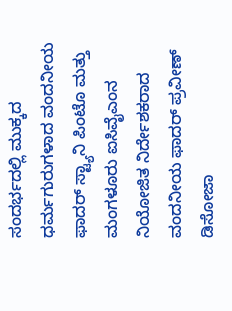ಸಂದರ್ಭದಲ್ಲಿ ಮುಕ್ಕದ ಧರ್ಮಗುರುಗಳಾದ ವಂದನೀಯ ಫಾದರ್ ಸ್ಟ್ಯಾನಿ ಪಿಂಟೊ ಮತ್ತು ಮಂಗಳೂರು ಐಸಿವೈಎಂನ ನಿಯೋಜಿತ ನಿರ್ದೇಶಕರಾದ ವಂದನೀಯ ಫಾದರ್ ಪ್ರವೀಣ್ ಡಿಸೋಜಾ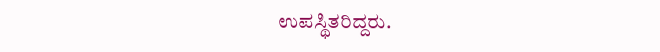ಉಪಸ್ಥಿತರಿದ್ದರು.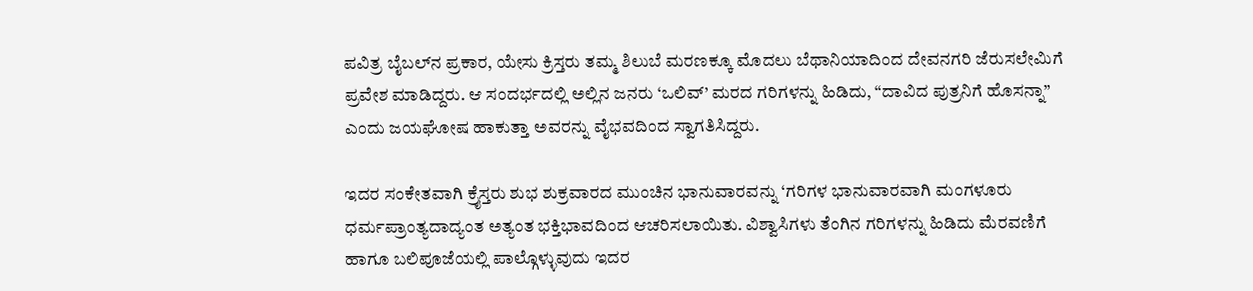ಪವಿತ್ರ ಬೈಬಲ್‌ನ ಪ್ರಕಾರ, ಯೇಸು ಕ್ರಿಸ್ತರು ತಮ್ಮ ಶಿಲುಬೆ ಮರಣಕ್ಕೂ ಮೊದಲು ಬೆಥಾನಿಯಾದಿಂದ ದೇವನಗರಿ ಜೆರುಸಲೇಮಿಗೆ ಪ್ರವೇಶ ಮಾಡಿದ್ದರು. ಆ ಸಂದರ್ಭದಲ್ಲಿ ಅಲ್ಲಿನ ಜನರು ‘ಒಲಿವ್’ ಮರದ ಗರಿಗಳನ್ನು ಹಿಡಿದು, “ದಾವಿದ ಪುತ್ರನಿಗೆ ಹೊಸನ್ನಾ” ಎಂದು ಜಯಘೋಷ ಹಾಕುತ್ತಾ ಅವರನ್ನು ವೈಭವದಿಂದ ಸ್ವಾಗತಿಸಿದ್ದರು.

ಇದರ ಸಂಕೇತವಾಗಿ ಕ್ರೈಸ್ತರು ಶುಭ ಶುಕ್ರವಾರದ ಮುಂಚಿನ ಭಾನುವಾರವನ್ನು ‘ಗರಿಗಳ ಭಾನುವಾರವಾಗಿ ಮಂಗಳೂರು ಧರ್ಮಪ್ರಾಂತ್ಯದಾದ್ಯಂತ ಅತ್ಯಂತ ಭಕ್ತಿಭಾವದಿಂದ ಆಚರಿಸಲಾಯಿತು. ವಿಶ್ವಾಸಿಗಳು ತೆಂಗಿನ ಗರಿಗಳನ್ನು ಹಿಡಿದು ಮೆರವಣಿಗೆ ಹಾಗೂ ಬಲಿಪೂಜೆಯಲ್ಲಿ ಪಾಲ್ಗೊಳ್ಳುವುದು ಇದರ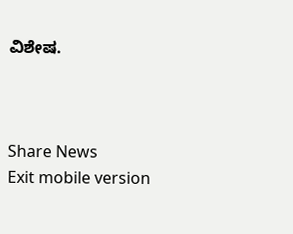ವಿಶೇಷ.



Share News
Exit mobile version